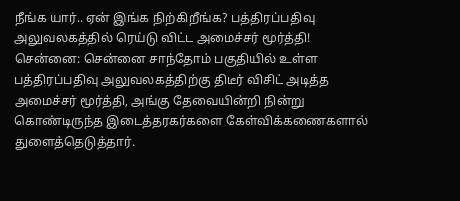நீங்க யார்.. ஏன் இங்க நிற்கிறீங்க? பத்திரப்பதிவு அலுவலகத்தில் ரெய்டு விட்ட அமைச்சர் மூர்த்தி!
சென்னை: சென்னை சாந்தோம் பகுதியில் உள்ள பத்திரப்பதிவு அலுவலகத்திற்கு திடீர் விசிட் அடித்த அமைச்சர் மூர்த்தி, அங்கு தேவையின்றி நின்று கொண்டிருந்த இடைத்தரகர்களை கேள்விக்கணைகளால் துளைத்தெடுத்தார்.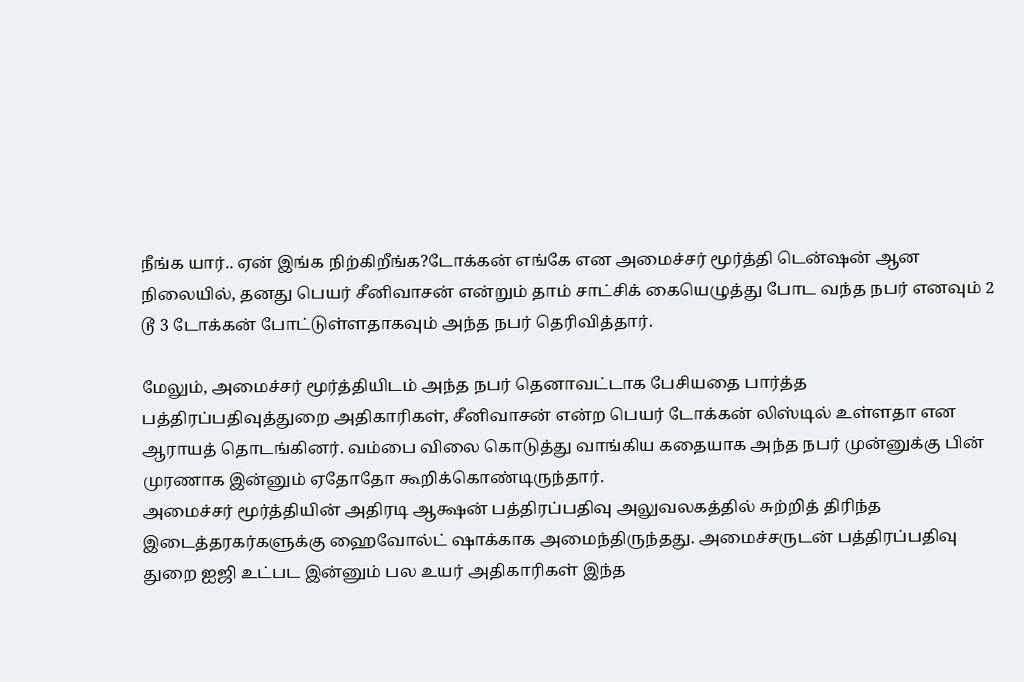நீங்க யார்.. ஏன் இங்க நிற்கிறீங்க?டோக்கன் எங்கே என அமைச்சர் மூர்த்தி டென்ஷன் ஆன நிலையில், தனது பெயர் சீனிவாசன் என்றும் தாம் சாட்சிக் கையெழுத்து போட வந்த நபர் எனவும் 2 டூ 3 டோக்கன் போட்டுள்ளதாகவும் அந்த நபர் தெரிவித்தார்.

மேலும், அமைச்சர் மூர்த்தியிடம் அந்த நபர் தெனாவட்டாக பேசியதை பார்த்த பத்திரப்பதிவுத்துறை அதிகாரிகள், சீனிவாசன் என்ற பெயர் டோக்கன் லிஸ்டில் உள்ளதா என ஆராயத் தொடங்கினர். வம்பை விலை கொடுத்து வாங்கிய கதையாக அந்த நபர் முன்னுக்கு பின் முரணாக இன்னும் ஏதோதோ கூறிக்கொண்டிருந்தார்.
அமைச்சர் மூர்த்தியின் அதிரடி ஆக்ஷன் பத்திரப்பதிவு அலுவலகத்தில் சுற்றித் திரிந்த இடைத்தரகர்களுக்கு ஹைவோல்ட் ஷாக்காக அமைந்திருந்தது. அமைச்சருடன் பத்திரப்பதிவு துறை ஐஜி உட்பட இன்னும் பல உயர் அதிகாரிகள் இந்த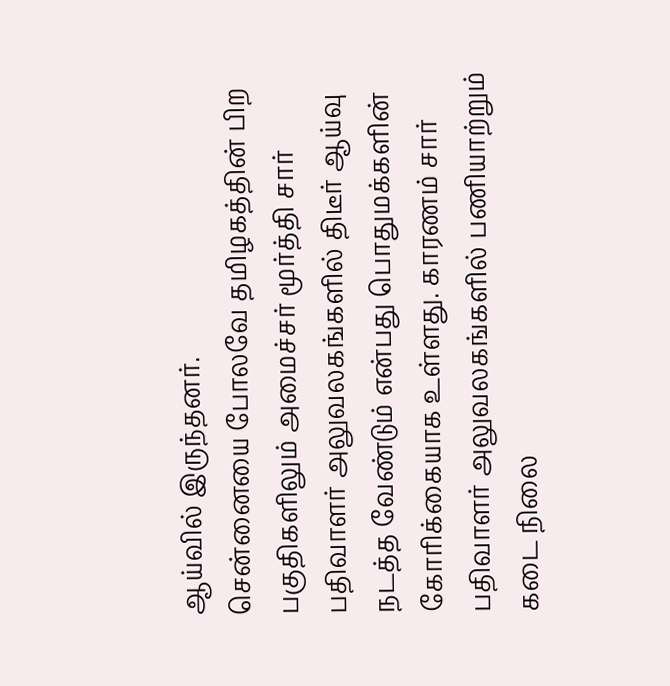ஆய்வில் இருந்தனர்.
சென்னையை போலவே தமிழகத்தின் பிற பகுதிகளிலும் அமைச்சர் மூர்த்தி சார் பதிவாளர் அலுவலகங்களில் திடீர் ஆய்வு நடத்த வேண்டும் என்பது பொதுமக்களின் கோரிக்கையாக உள்ளது. காரணம் சார் பதிவாளர் அலுவலகங்களில் பணியாற்றும் கடை நிலை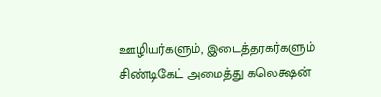ஊழியர்களும், இடைத்தரகர்களும் சிண்டிகேட் அமைத்து கலெக்ஷன்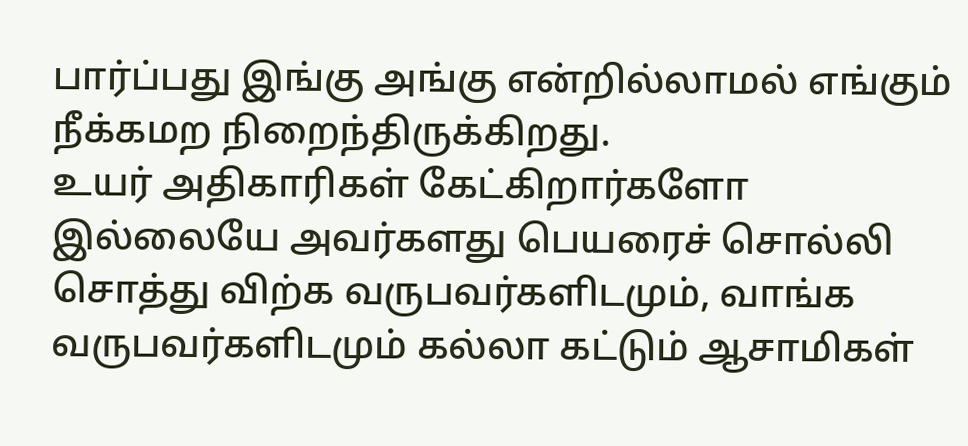பார்ப்பது இங்கு அங்கு என்றில்லாமல் எங்கும் நீக்கமற நிறைந்திருக்கிறது.
உயர் அதிகாரிகள் கேட்கிறார்களோ இல்லையே அவர்களது பெயரைச் சொல்லி சொத்து விற்க வருபவர்களிடமும், வாங்க வருபவர்களிடமும் கல்லா கட்டும் ஆசாமிகள்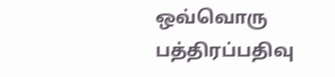ஒவ்வொரு பத்திரப்பதிவு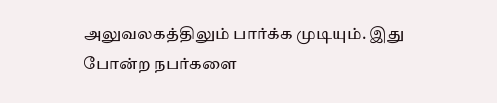அலுவலகத்திலும் பார்க்க முடியும். இது போன்ற நபர்களை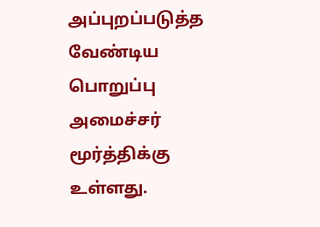அப்புறப்படுத்த வேண்டிய பொறுப்பு அமைச்சர் மூர்த்திக்கு உள்ளது.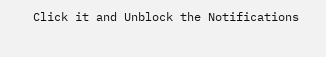Click it and Unblock the Notifications